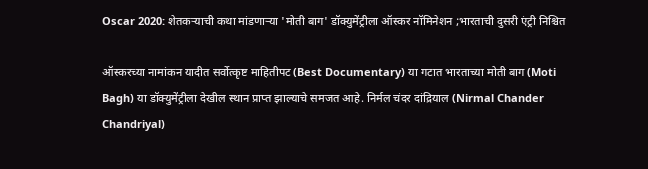Oscar 2020: शेतकऱ्याची कथा मांडणाऱ्या 'मोती बाग' डॉक्युमेंट्रीला ऑस्कर नॉमिनेशन ;भारताची दुसरी एंट्री निश्चित

ऑस्करच्या नामांकन यादीत सर्वोत्कृष्ट माहितीपट (Best Documentary) या गटात भारताच्या मोती बाग (Moti Bagh) या डॉक्युमेंट्रीला देखील स्थान प्राप्त झाल्याचे समजत आहे. निर्मल चंदर दांद्रियाल (Nirmal Chander Chandriyal)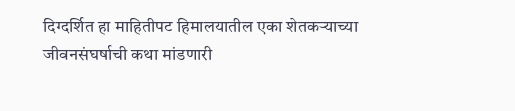दिग्दर्शित हा माहितीपट हिमालयातील एका शेतकऱ्याच्या जीवनसंघर्षाची कथा मांडणारी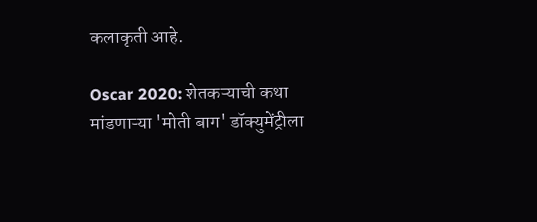कलाकृती आहे.

Oscar 2020: शेतकऱ्याची कथा मांडणाऱ्या 'मोती बाग' डॉक्युमेंट्रीला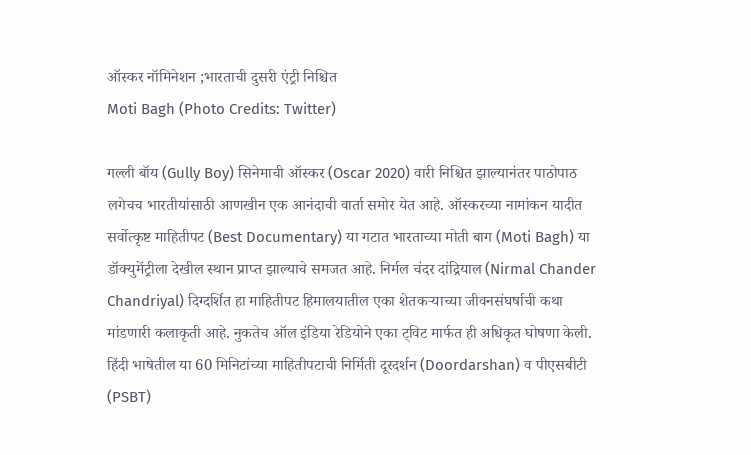ऑस्कर नॉमिनेशन ;भारताची दुसरी एंट्री निश्चित
Moti Bagh (Photo Credits: Twitter)

गल्ली बॉय (Gully Boy) सिनेमाची ऑस्कर (Oscar 2020) वारी निश्चित झाल्यानंतर पाठोपाठ लगेचच भारतीयांसाठी आणखीन एक आनंदाची वार्ता समोर येत आहे. ऑस्करच्या नामांकन यादीत सर्वोत्कृष्ट माहितीपट (Best Documentary) या गटात भारताच्या मोती बाग (Moti Bagh) या डॉक्युमेंट्रीला देखील स्थान प्राप्त झाल्याचे समजत आहे. निर्मल चंदर दांद्रियाल (Nirmal Chander Chandriyal) दिग्दर्शित हा माहितीपट हिमालयातील एका शेतकऱ्याच्या जीवनसंघर्षाची कथा मांडणारी कलाकृती आहे. नुकतेच ऑल इंडिया रेडियोने एका ट्विट मार्फत ही अधिकृत घोषणा केली. हिंदी भाषेतील या 60 मिनिटांच्या माहितीपटाची निर्मिती दूरदर्शन (Doordarshan) व पीएसबीटी (PSBT)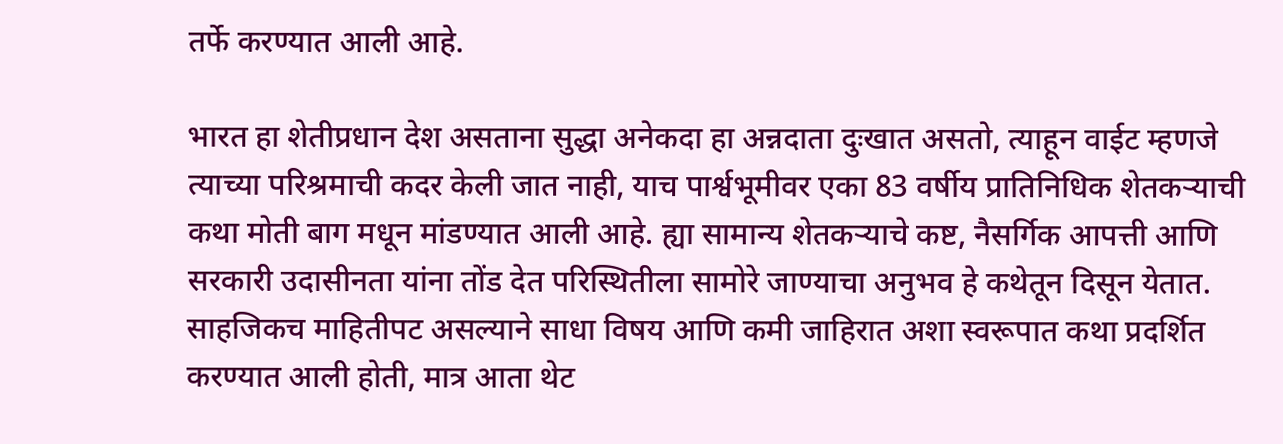तर्फे करण्यात आली आहे.

भारत हा शेतीप्रधान देश असताना सुद्धा अनेकदा हा अन्नदाता दुःखात असतो, त्याहून वाईट म्हणजे त्याच्या परिश्रमाची कदर केली जात नाही, याच पार्श्वभूमीवर एका 83 वर्षीय प्रातिनिधिक शेतकऱ्याची कथा मोती बाग मधून मांडण्यात आली आहे. ह्या सामान्य शेतकऱ्याचे कष्ट, नैसर्गिक आपत्ती आणि सरकारी उदासीनता यांना तोंड देत परिस्थितीला सामोरे जाण्याचा अनुभव हे कथेतून दिसून येतात. साहजिकच माहितीपट असल्याने साधा विषय आणि कमी जाहिरात अशा स्वरूपात कथा प्रदर्शित करण्यात आली होती, मात्र आता थेट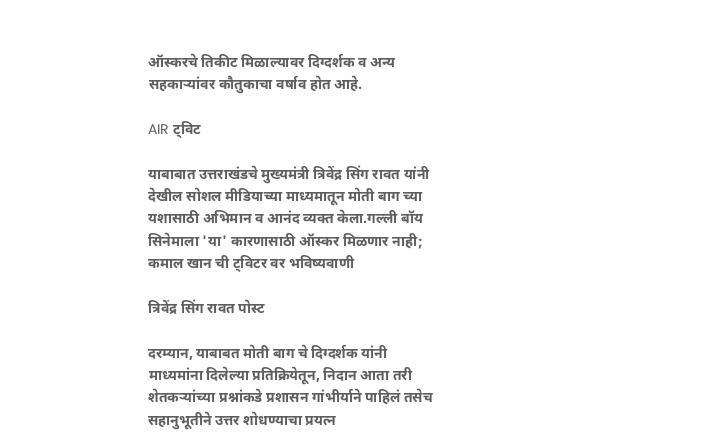ऑस्करचे तिकीट मिळाल्यावर दिग्दर्शक व अन्य सहकाऱ्यांवर कौतुकाचा वर्षाव होत आहे.

AIR ट्विट

याबाबात उत्तराखंडचे मुख्यमंत्री त्रिवेंद्र सिंग रावत यांनी देखील सोशल मीडियाच्या माध्यमातून मोती बाग च्या यशासाठी अभिमान व आनंद व्यक्त केला.गल्ली बॉय सिनेमाला 'या' कारणासाठी ऑस्कर मिळणार नाही; कमाल खान ची ट्विटर वर भविष्यवाणी

त्रिवेंद्र सिंग रावत पोस्ट

दरम्यान, याबाबत मोती बाग चे दिग्दर्शक यांनी माध्यमांना दिलेल्या प्रतिक्रियेतून, निदान आता तरी शेतकऱ्यांच्या प्रश्नांकडे प्रशासन गांभीर्याने पाहिलं तसेच सहानुभूतीने उत्तर शोधण्याचा प्रयत्न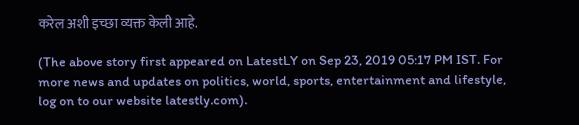करेल अशी इच्छा व्यक्त केली आहे.

(The above story first appeared on LatestLY on Sep 23, 2019 05:17 PM IST. For more news and updates on politics, world, sports, entertainment and lifestyle, log on to our website latestly.com).